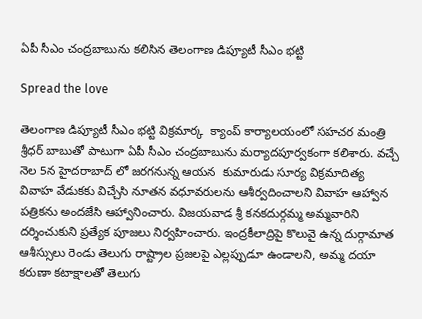ఏపీ సీఎం చంద్రబాబును కలిసిన తెలంగాణ డిప్యూటీ సీఎం భట్టి

Spread the love

తెలంగాణ డిప్యూటీ సీఎం భట్టి విక్రమార్క  క్యాంప్ కార్యాలయంలో సహచర మంత్రి శ్రీధర్ బాబుతో పాటుగా ఏపీ సీఎం చంద్రబాబును మర్యాదపూర్వకంగా కలిశారు. వచ్చే నెల 5న హైదరాబాద్‌ లో జరగనున్న ఆయన  కుమారుడు సూర్య విక్రమాదిత్య వివాహ వేడుకకు విచ్చేసి నూతన వధూవరులను ఆశీర్వదించాలని వివాహ ఆహ్వాన పత్రికను అందజేసి ఆహ్వానించారు. విజయవాడ శ్రీ కనకదుర్గమ్మ అమ్మవారిని దర్శించుకుని ప్రత్యేక పూజలు నిర్వహించారు. ఇంద్రకీలాద్రిపై కొలువై ఉన్న దుర్గామాత ఆశీస్సులు రెండు తెలుగు రాష్ట్రాల ప్రజలపై ఎల్లప్పుడూ ఉండాలని, అమ్మ దయా కరుణా కటాక్షాలతో తెలుగు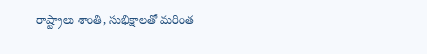రాష్ట్రాలు శాంతి, సుభిక్షాలతో మరింత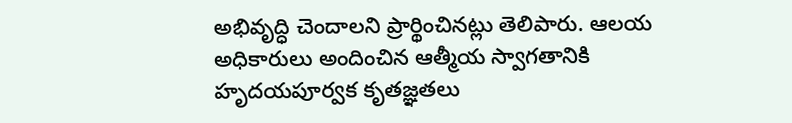అభివృద్ధి చెందాలని ప్రార్థించినట్లు తెలిపారు. ఆలయ అధికారులు అందించిన ఆత్మీయ స్వాగతానికి హృదయపూర్వక కృతజ్ఞతలు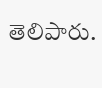తెలిపారు.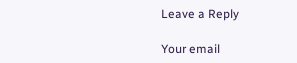Leave a Reply

Your email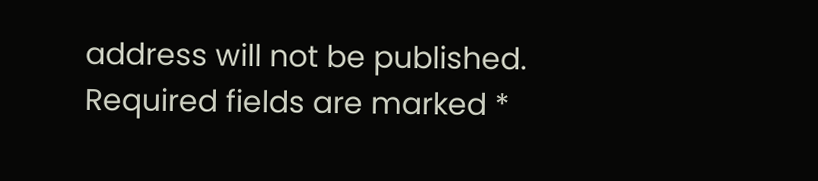address will not be published. Required fields are marked *